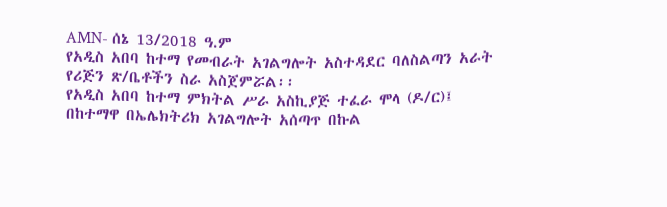AMN- ሰኔ 13/2018 ዓ.ም
የአዲስ አበባ ከተማ የመብራት አገልግሎት አስተዳደር ባለስልጣን አራት የሪጅን ጽ/ቤቶችን ስራ አስጀምሯል፡፡
የአዲስ አበባ ከተማ ምክትል ሥራ አስኪያጅ ተፈራ ሞላ (ዶ/ር)፤ በከተማዋ በኤሌክትሪክ አገልግሎት አሰጣጥ በኩል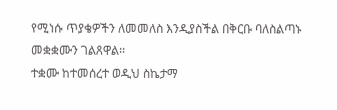የሚነሱ ጥያቄዎችን ለመመለስ እንዲያስችል በቅርቡ ባለስልጣኑ መቋቋሙን ገልጸዋል፡፡
ተቋሙ ከተመሰረተ ወዲህ ስኬታማ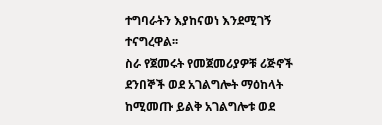ተግባራትን እያከናወነ እንደሚገኝ ተናግረዋል፡፡
ስራ የጀመሩት የመጀመሪያዎቹ ሪጅኖች ደንበኞች ወደ አገልግሎት ማዕከላት ከሚመጡ ይልቅ አገልግሎቱ ወደ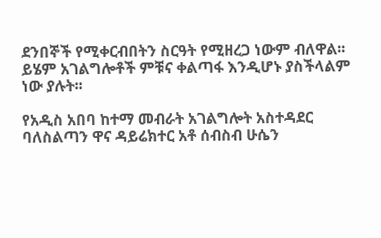ደንበኞች የሚቀርብበትን ስርዓት የሚዘረጋ ነውም ብለዋል፡፡
ይሄም አገልግሎቶች ምቹና ቀልጣፋ እንዲሆኑ ያስችላልም ነው ያሉት፡፡

የአዲስ አበባ ከተማ መብራት አገልግሎት አስተዳደር ባለስልጣን ዋና ዳይሬክተር አቶ ሰብስብ ሁሴን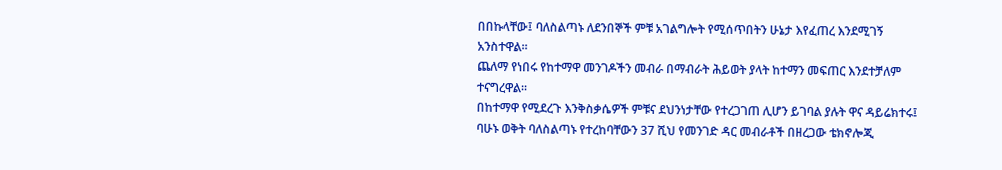በበኩላቸው፤ ባለስልጣኑ ለደንበኞች ምቹ አገልግሎት የሚሰጥበትን ሁኔታ እየፈጠረ እንደሚገኝ አንስተዋል፡፡
ጨለማ የነበሩ የከተማዋ መንገዶችን መብራ በማብራት ሕይወት ያላት ከተማን መፍጠር እንደተቻለም ተናግረዋል፡፡
በከተማዋ የሚደረጉ እንቅስቃሴዎች ምቹና ደህንነታቸው የተረጋገጠ ሊሆን ይገባል ያሉት ዋና ዳይሬክተሩ፤ ባሁኑ ወቅት ባለስልጣኑ የተረከባቸውን 37 ሺህ የመንገድ ዳር መብራቶች በዘረጋው ቴክኖሎጂ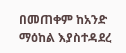በመጠቀም ከአንድ ማዕከል እያስተዳደረ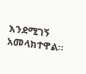እንደሚገኝ አመላክተዋል፡፡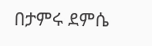በታምሩ ደምሴ